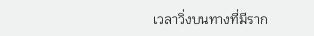เวลาวิ่งบนทางที่มีราก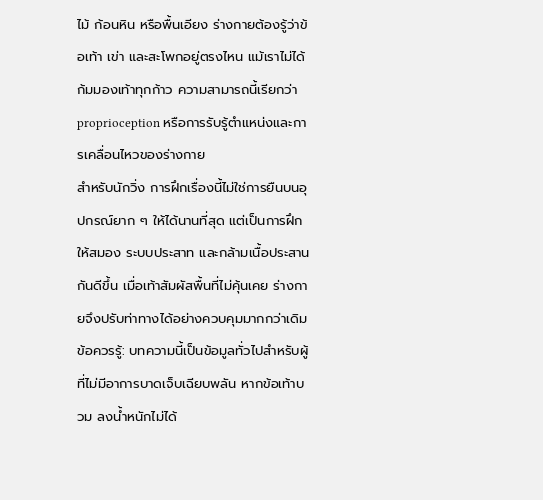ไม้ ก้อนหิน หรือพื้นเอียง ร่างกายต้องรู้ว่าข้อเท้า เข่า และสะโพกอยู่ตรงไหน แม้เราไม่ได้ก้มมองเท้าทุกก้าว ความสามารถนี้เรียกว่า proprioception หรือการรับรู้ตำแหน่งและการเคลื่อนไหวของร่างกาย
สำหรับนักวิ่ง การฝึกเรื่องนี้ไม่ใช่การยืนบนอุปกรณ์ยาก ๆ ให้ได้นานที่สุด แต่เป็นการฝึกให้สมอง ระบบประสาท และกล้ามเนื้อประสานกันดีขึ้น เมื่อเท้าสัมผัสพื้นที่ไม่คุ้นเคย ร่างกายจึงปรับท่าทางได้อย่างควบคุมมากกว่าเดิม
ข้อควรรู้: บทความนี้เป็นข้อมูลทั่วไปสำหรับผู้ที่ไม่มีอาการบาดเจ็บเฉียบพลัน หากข้อเท้าบวม ลงน้ำหนักไม่ได้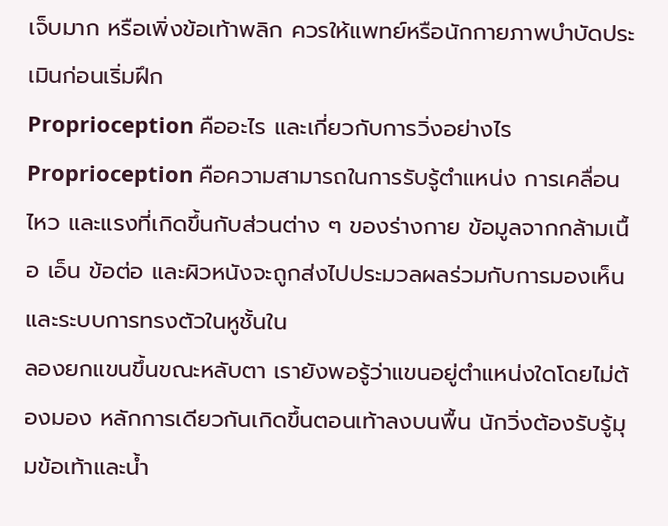เจ็บมาก หรือเพิ่งข้อเท้าพลิก ควรให้แพทย์หรือนักกายภาพบำบัดประเมินก่อนเริ่มฝึก
Proprioception คืออะไร และเกี่ยวกับการวิ่งอย่างไร
Proprioception คือความสามารถในการรับรู้ตำแหน่ง การเคลื่อนไหว และแรงที่เกิดขึ้นกับส่วนต่าง ๆ ของร่างกาย ข้อมูลจากกล้ามเนื้อ เอ็น ข้อต่อ และผิวหนังจะถูกส่งไปประมวลผลร่วมกับการมองเห็นและระบบการทรงตัวในหูชั้นใน
ลองยกแขนขึ้นขณะหลับตา เรายังพอรู้ว่าแขนอยู่ตำแหน่งใดโดยไม่ต้องมอง หลักการเดียวกันเกิดขึ้นตอนเท้าลงบนพื้น นักวิ่งต้องรับรู้มุมข้อเท้าและน้ำ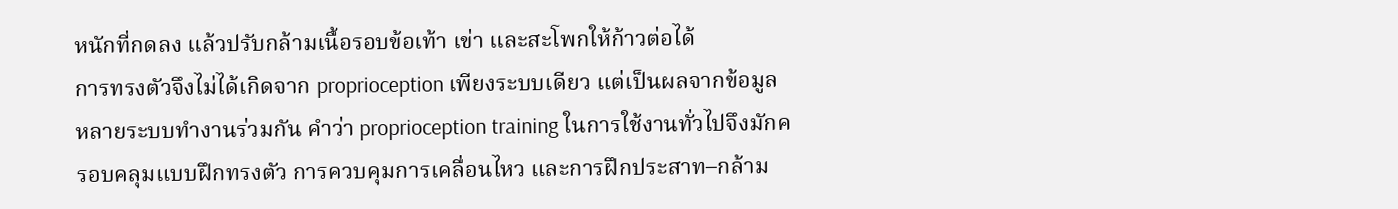หนักที่กดลง แล้วปรับกล้ามเนื้อรอบข้อเท้า เข่า และสะโพกให้ก้าวต่อได้
การทรงตัวจึงไม่ได้เกิดจาก proprioception เพียงระบบเดียว แต่เป็นผลจากข้อมูลหลายระบบทำงานร่วมกัน คำว่า proprioception training ในการใช้งานทั่วไปจึงมักครอบคลุมแบบฝึกทรงตัว การควบคุมการเคลื่อนไหว และการฝึกประสาท–กล้าม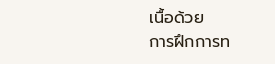เนื้อด้วย
การฝึกการท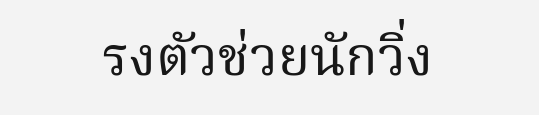รงตัวช่วยนักวิ่ง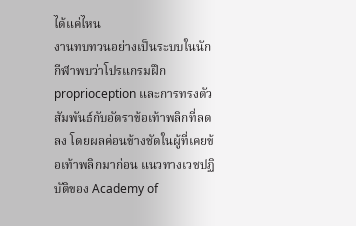ได้แค่ไหน
งานทบทวนอย่างเป็นระบบในนักกีฬาพบว่าโปรแกรมฝึก proprioception และการทรงตัวสัมพันธ์กับอัตราข้อเท้าพลิกที่ลดลง โดยผลค่อนข้างชัดในผู้ที่เคยข้อเท้าพลิกมาก่อน แนวทางเวชปฏิบัติของ Academy of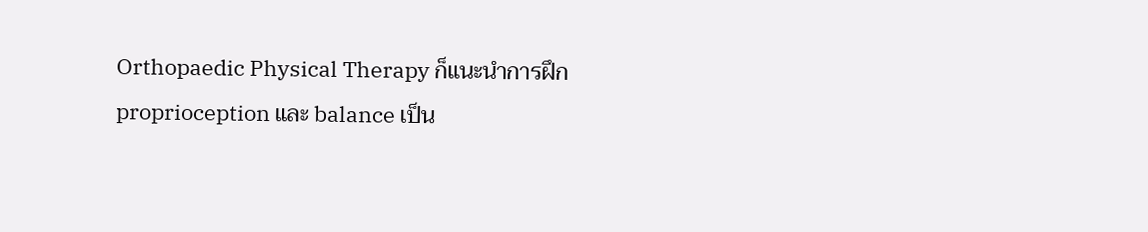Orthopaedic Physical Therapy ก็แนะนำการฝึก proprioception และ balance เป็น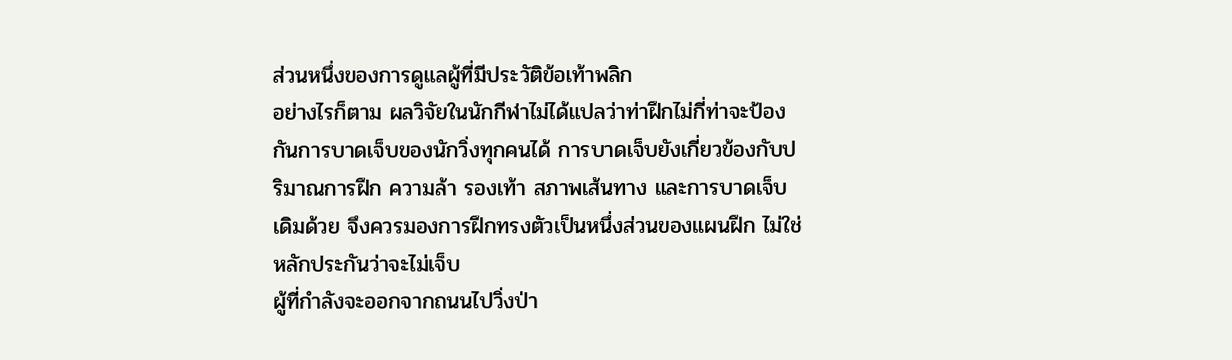ส่วนหนึ่งของการดูแลผู้ที่มีประวัติข้อเท้าพลิก
อย่างไรก็ตาม ผลวิจัยในนักกีฬาไม่ได้แปลว่าท่าฝึกไม่กี่ท่าจะป้องกันการบาดเจ็บของนักวิ่งทุกคนได้ การบาดเจ็บยังเกี่ยวข้องกับปริมาณการฝึก ความล้า รองเท้า สภาพเส้นทาง และการบาดเจ็บเดิมด้วย จึงควรมองการฝึกทรงตัวเป็นหนึ่งส่วนของแผนฝึก ไม่ใช่หลักประกันว่าจะไม่เจ็บ
ผู้ที่กำลังจะออกจากถนนไปวิ่งป่า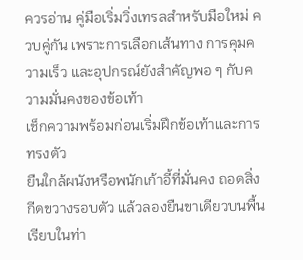ควรอ่าน คู่มือเริ่มวิ่งเทรลสำหรับมือใหม่ ควบคู่กัน เพราะการเลือกเส้นทาง การคุมความเร็ว และอุปกรณ์ยังสำคัญพอ ๆ กับความมั่นคงของข้อเท้า
เช็กความพร้อมก่อนเริ่มฝึกข้อเท้าและการทรงตัว
ยืนใกล้ผนังหรือพนักเก้าอี้ที่มั่นคง ถอดสิ่งกีดขวางรอบตัว แล้วลองยืนขาเดียวบนพื้นเรียบในท่า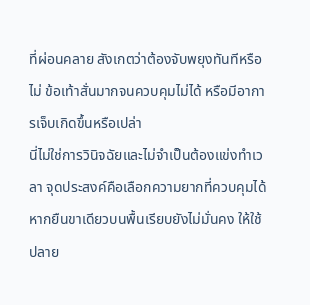ที่ผ่อนคลาย สังเกตว่าต้องจับพยุงทันทีหรือไม่ ข้อเท้าสั่นมากจนควบคุมไม่ได้ หรือมีอาการเจ็บเกิดขึ้นหรือเปล่า
นี่ไม่ใช่การวินิจฉัยและไม่จำเป็นต้องแข่งทำเวลา จุดประสงค์คือเลือกความยากที่ควบคุมได้ หากยืนขาเดียวบนพื้นเรียบยังไม่มั่นคง ให้ใช้ปลาย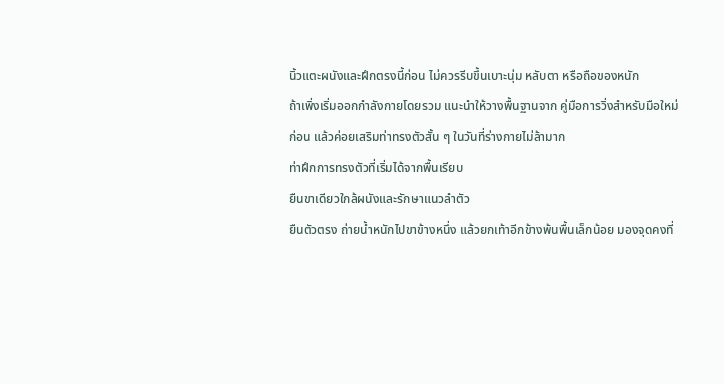นิ้วแตะผนังและฝึกตรงนี้ก่อน ไม่ควรรีบขึ้นเบาะนุ่ม หลับตา หรือถือของหนัก
ถ้าเพิ่งเริ่มออกกำลังกายโดยรวม แนะนำให้วางพื้นฐานจาก คู่มือการวิ่งสำหรับมือใหม่ ก่อน แล้วค่อยเสริมท่าทรงตัวสั้น ๆ ในวันที่ร่างกายไม่ล้ามาก
ท่าฝึกการทรงตัวที่เริ่มได้จากพื้นเรียบ
ยืนขาเดียวใกล้ผนังและรักษาแนวลำตัว
ยืนตัวตรง ถ่ายน้ำหนักไปขาข้างหนึ่ง แล้วยกเท้าอีกข้างพ้นพื้นเล็กน้อย มองจุดคงที่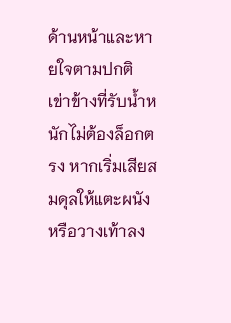ด้านหน้าและหายใจตามปกติ เข่าข้างที่รับน้ำหนักไม่ต้องล็อกตรง หากเริ่มเสียสมดุลให้แตะผนังหรือวางเท้าลง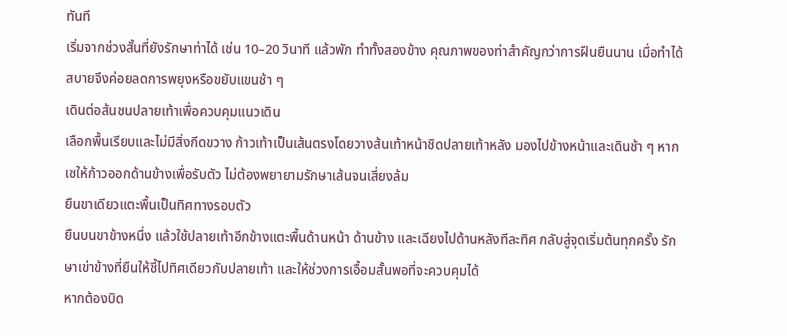ทันที
เริ่มจากช่วงสั้นที่ยังรักษาท่าได้ เช่น 10–20 วินาที แล้วพัก ทำทั้งสองข้าง คุณภาพของท่าสำคัญกว่าการฝืนยืนนาน เมื่อทำได้สบายจึงค่อยลดการพยุงหรือขยับแขนช้า ๆ
เดินต่อส้นชนปลายเท้าเพื่อควบคุมแนวเดิน
เลือกพื้นเรียบและไม่มีสิ่งกีดขวาง ก้าวเท้าเป็นเส้นตรงโดยวางส้นเท้าหน้าชิดปลายเท้าหลัง มองไปข้างหน้าและเดินช้า ๆ หากเซให้ก้าวออกด้านข้างเพื่อรับตัว ไม่ต้องพยายามรักษาเส้นจนเสี่ยงล้ม
ยืนขาเดียวแตะพื้นเป็นทิศทางรอบตัว
ยืนบนขาข้างหนึ่ง แล้วใช้ปลายเท้าอีกข้างแตะพื้นด้านหน้า ด้านข้าง และเฉียงไปด้านหลังทีละทิศ กลับสู่จุดเริ่มต้นทุกครั้ง รักษาเข่าข้างที่ยืนให้ชี้ไปทิศเดียวกับปลายเท้า และให้ช่วงการเอื้อมสั้นพอที่จะควบคุมได้
หากต้องบิด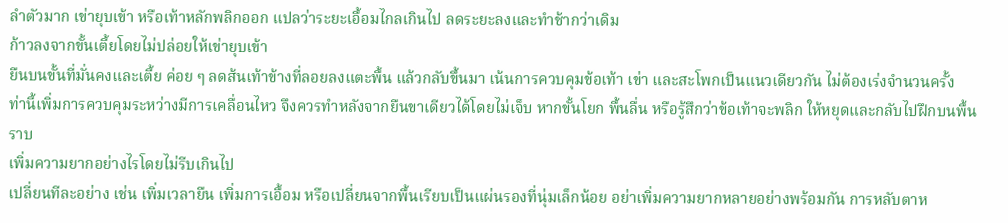ลำตัวมาก เข่ายุบเข้า หรือเท้าหลักพลิกออก แปลว่าระยะเอื้อมไกลเกินไป ลดระยะลงและทำช้ากว่าเดิม
ก้าวลงจากขั้นเตี้ยโดยไม่ปล่อยให้เข่ายุบเข้า
ยืนบนขั้นที่มั่นคงและเตี้ย ค่อย ๆ ลดส้นเท้าข้างที่ลอยลงแตะพื้น แล้วกลับขึ้นมา เน้นการควบคุมข้อเท้า เข่า และสะโพกเป็นแนวเดียวกัน ไม่ต้องเร่งจำนวนครั้ง
ท่านี้เพิ่มการควบคุมระหว่างมีการเคลื่อนไหว จึงควรทำหลังจากยืนขาเดียวได้โดยไม่เจ็บ หากขั้นโยก พื้นลื่น หรือรู้สึกว่าข้อเท้าจะพลิก ให้หยุดและกลับไปฝึกบนพื้นราบ
เพิ่มความยากอย่างไรโดยไม่รีบเกินไป
เปลี่ยนทีละอย่าง เช่น เพิ่มเวลายืน เพิ่มการเอื้อม หรือเปลี่ยนจากพื้นเรียบเป็นแผ่นรองที่นุ่มเล็กน้อย อย่าเพิ่มความยากหลายอย่างพร้อมกัน การหลับตาห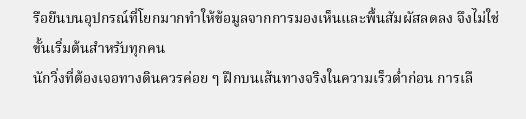รือยืนบนอุปกรณ์ที่โยกมากทำให้ข้อมูลจากการมองเห็นและพื้นสัมผัสลดลง จึงไม่ใช่ขั้นเริ่มต้นสำหรับทุกคน
นักวิ่งที่ต้องเจอทางดินควรค่อย ๆ ฝึกบนเส้นทางจริงในความเร็วต่ำก่อน การเลื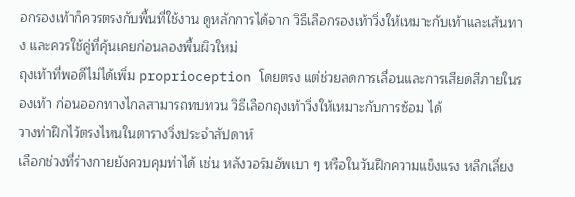อกรองเท้าก็ควรตรงกับพื้นที่ใช้งาน ดูหลักการได้จาก วิธีเลือกรองเท้าวิ่งให้เหมาะกับเท้าและเส้นทาง และควรใช้คู่ที่คุ้นเคยก่อนลองพื้นผิวใหม่
ถุงเท้าที่พอดีไม่ได้เพิ่ม proprioception โดยตรง แต่ช่วยลดการเลื่อนและการเสียดสีภายในรองเท้า ก่อนออกทางไกลสามารถทบทวน วิธีเลือกถุงเท้าวิ่งให้เหมาะกับการซ้อม ได้
วางท่าฝึกไว้ตรงไหนในตารางวิ่งประจำสัปดาห์
เลือกช่วงที่ร่างกายยังควบคุมท่าได้ เช่น หลังวอร์มอัพเบา ๆ หรือในวันฝึกความแข็งแรง หลีกเลี่ยง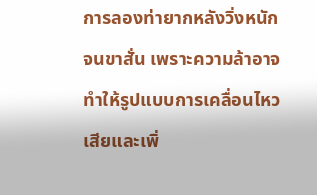การลองท่ายากหลังวิ่งหนักจนขาสั่น เพราะความล้าอาจทำให้รูปแบบการเคลื่อนไหวเสียและเพิ่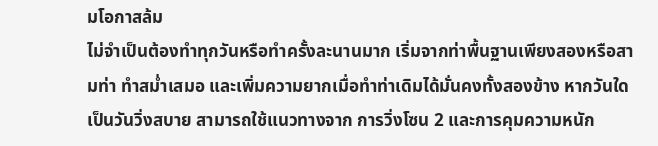มโอกาสล้ม
ไม่จำเป็นต้องทำทุกวันหรือทำครั้งละนานมาก เริ่มจากท่าพื้นฐานเพียงสองหรือสามท่า ทำสม่ำเสมอ และเพิ่มความยากเมื่อทำท่าเดิมได้มั่นคงทั้งสองข้าง หากวันใดเป็นวันวิ่งสบาย สามารถใช้แนวทางจาก การวิ่งโซน 2 และการคุมความหนัก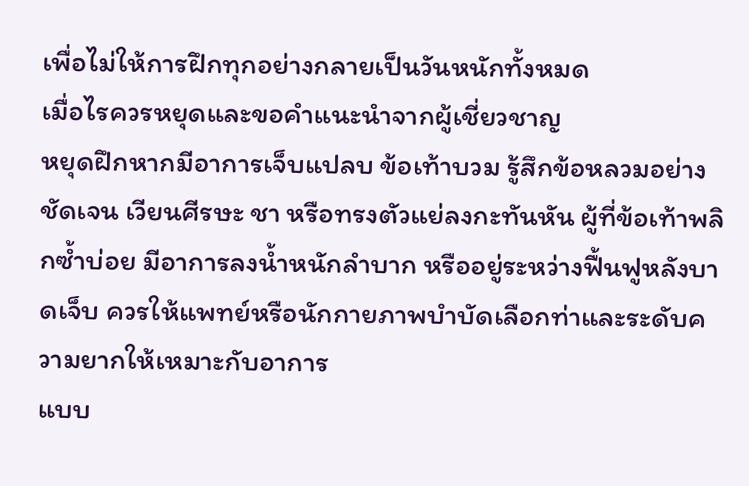เพื่อไม่ให้การฝึกทุกอย่างกลายเป็นวันหนักทั้งหมด
เมื่อไรควรหยุดและขอคำแนะนำจากผู้เชี่ยวชาญ
หยุดฝึกหากมีอาการเจ็บแปลบ ข้อเท้าบวม รู้สึกข้อหลวมอย่างชัดเจน เวียนศีรษะ ชา หรือทรงตัวแย่ลงกะทันหัน ผู้ที่ข้อเท้าพลิกซ้ำบ่อย มีอาการลงน้ำหนักลำบาก หรืออยู่ระหว่างฟื้นฟูหลังบาดเจ็บ ควรให้แพทย์หรือนักกายภาพบำบัดเลือกท่าและระดับความยากให้เหมาะกับอาการ
แบบ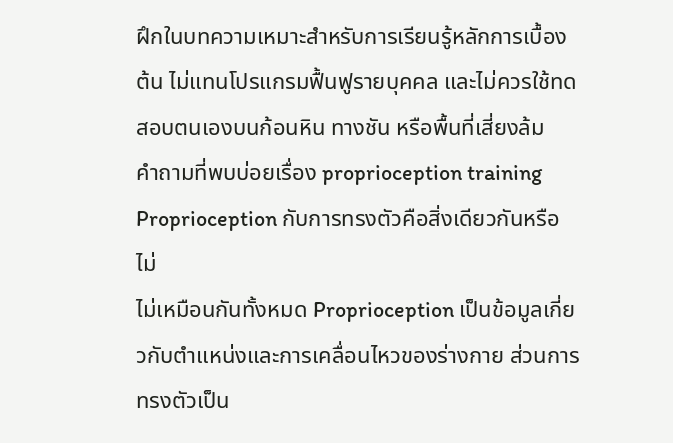ฝึกในบทความเหมาะสำหรับการเรียนรู้หลักการเบื้องต้น ไม่แทนโปรแกรมฟื้นฟูรายบุคคล และไม่ควรใช้ทดสอบตนเองบนก้อนหิน ทางชัน หรือพื้นที่เสี่ยงล้ม
คำถามที่พบบ่อยเรื่อง proprioception training
Proprioception กับการทรงตัวคือสิ่งเดียวกันหรือไม่
ไม่เหมือนกันทั้งหมด Proprioception เป็นข้อมูลเกี่ยวกับตำแหน่งและการเคลื่อนไหวของร่างกาย ส่วนการทรงตัวเป็น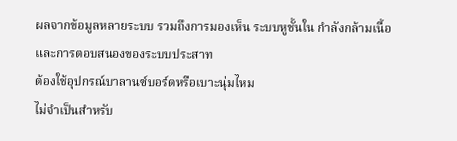ผลจากข้อมูลหลายระบบ รวมถึงการมองเห็น ระบบหูชั้นใน กำลังกล้ามเนื้อ และการตอบสนองของระบบประสาท
ต้องใช้อุปกรณ์บาลานซ์บอร์ดหรือเบาะนุ่มไหม
ไม่จำเป็นสำหรับ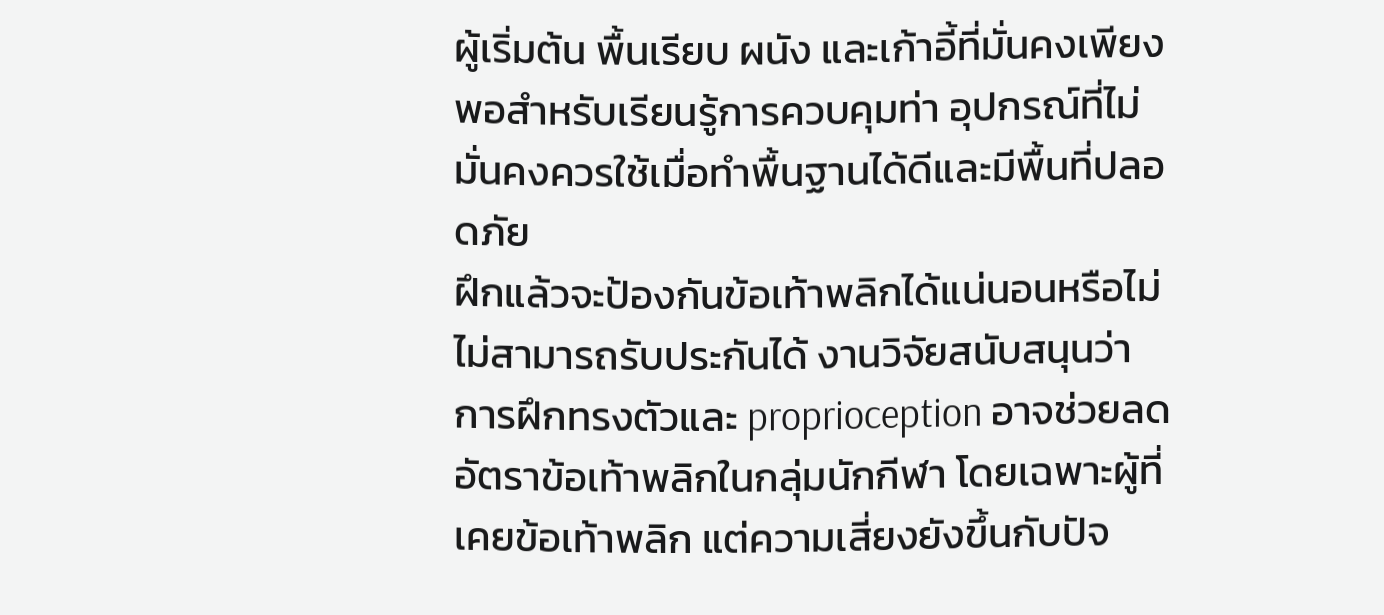ผู้เริ่มต้น พื้นเรียบ ผนัง และเก้าอี้ที่มั่นคงเพียงพอสำหรับเรียนรู้การควบคุมท่า อุปกรณ์ที่ไม่มั่นคงควรใช้เมื่อทำพื้นฐานได้ดีและมีพื้นที่ปลอดภัย
ฝึกแล้วจะป้องกันข้อเท้าพลิกได้แน่นอนหรือไม่
ไม่สามารถรับประกันได้ งานวิจัยสนับสนุนว่าการฝึกทรงตัวและ proprioception อาจช่วยลดอัตราข้อเท้าพลิกในกลุ่มนักกีฬา โดยเฉพาะผู้ที่เคยข้อเท้าพลิก แต่ความเสี่ยงยังขึ้นกับปัจ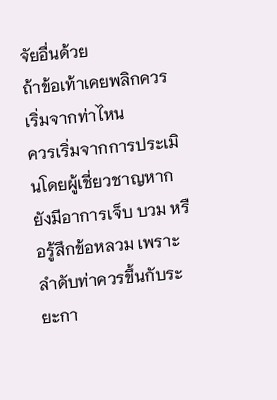จัยอื่นด้วย
ถ้าข้อเท้าเคยพลิกควรเริ่มจากท่าไหน
ควรเริ่มจากการประเมินโดยผู้เชี่ยวชาญหากยังมีอาการเจ็บ บวม หรือรู้สึกข้อหลวม เพราะลำดับท่าควรขึ้นกับระยะกา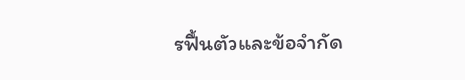รฟื้นตัวและข้อจำกัด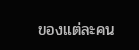ของแต่ละคน